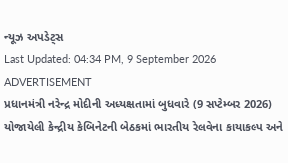ન્યૂઝ અપડેટ્સ
Last Updated: 04:34 PM, 9 September 2026
ADVERTISEMENT
પ્રધાનમંત્રી નરેન્દ્ર મોદીની અધ્યક્ષતામાં બુધવારે (9 સપ્ટેમ્બર 2026) યોજાયેલી કેન્દ્રીય કેબિનેટની બેઠકમાં ભારતીય રેલવેના કાયાકલ્પ અને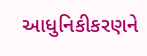આધુનિકીકરણને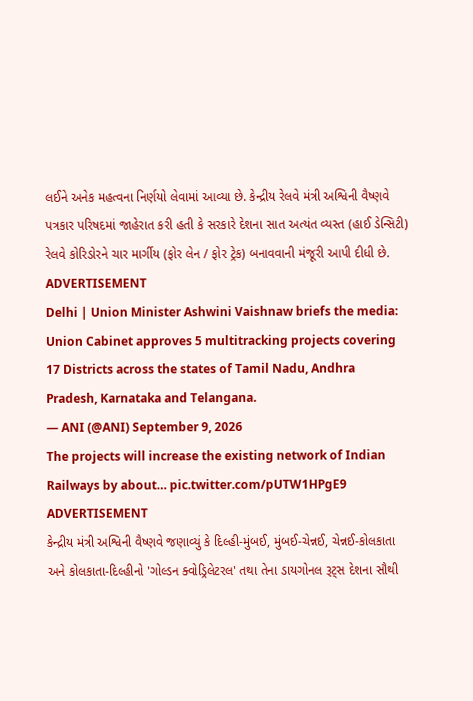લઈને અનેક મહત્વના નિર્ણયો લેવામાં આવ્યા છે. કેન્દ્રીય રેલવે મંત્રી અશ્વિની વૈષ્ણવે પત્રકાર પરિષદમાં જાહેરાત કરી હતી કે સરકારે દેશના સાત અત્યંત વ્યસ્ત (હાઈ ડેન્સિટી) રેલવે કોરિડોરને ચાર માર્ગીય (ફોર લેન / ફોર ટ્રેક) બનાવવાની મંજૂરી આપી દીધી છે.
ADVERTISEMENT
Delhi | Union Minister Ashwini Vaishnaw briefs the media: Union Cabinet approves 5 multitracking projects covering 17 Districts across the states of Tamil Nadu, Andhra Pradesh, Karnataka and Telangana.
— ANI (@ANI) September 9, 2026
The projects will increase the existing network of Indian Railways by about… pic.twitter.com/pUTW1HPgE9
ADVERTISEMENT
કેન્દ્રીય મંત્રી અશ્વિની વૈષ્ણવે જણાવ્યું કે દિલ્હી-મુંબઈ, મુંબઈ-ચેન્નઈ, ચેન્નઈ-કોલકાતા અને કોલકાતા-દિલ્હીનો 'ગોલ્ડન ક્વોડ્રિલેટરલ' તથા તેના ડાયગોનલ રૂટ્સ દેશના સૌથી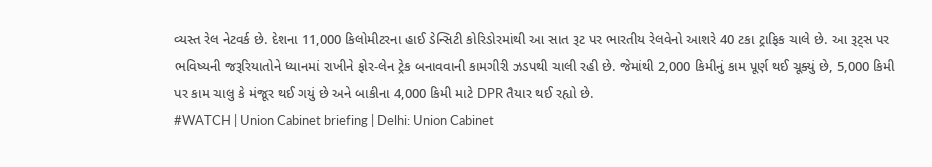વ્યસ્ત રેલ નેટવર્ક છે. દેશના 11,000 કિલોમીટરના હાઈ ડેન્સિટી કોરિડોરમાંથી આ સાત રૂટ પર ભારતીય રેલવેનો આશરે 40 ટકા ટ્રાફિક ચાલે છે. આ રૂટ્સ પર ભવિષ્યની જરૂરિયાતોને ધ્યાનમાં રાખીને ફોર-લેન ટ્રેક બનાવવાની કામગીરી ઝડપથી ચાલી રહી છે. જેમાંથી 2,000 કિમીનું કામ પૂર્ણ થઈ ચૂક્યું છે, 5,000 કિમી પર કામ ચાલુ કે મંજૂર થઈ ગયું છે અને બાકીના 4,000 કિમી માટે DPR તૈયાર થઈ રહ્યો છે.
#WATCH | Union Cabinet briefing | Delhi: Union Cabinet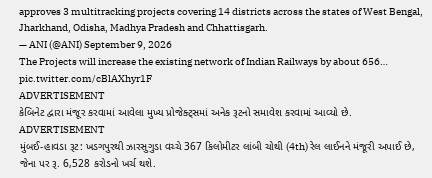approves 3 multitracking projects covering 14 districts across the states of West Bengal, Jharkhand, Odisha, Madhya Pradesh and Chhattisgarh.
— ANI (@ANI) September 9, 2026
The Projects will increase the existing network of Indian Railways by about 656… pic.twitter.com/cBlAXhyr1F
ADVERTISEMENT
કેબિનેટ દ્વારા મંજૂર કરવામાં આવેલા મુખ્ય પ્રોજેક્ટ્સમાં અનેક રૂટનો સમાવેશ કરવામાં આવ્યો છે.
ADVERTISEMENT
મુંબઈ-હાવડા રૂટ: ખડગપુરથી ઝારસુગુડા વચ્ચે 367 કિલોમીટર લાંબી ચોથી (4th) રેલ લાઈનને મંજૂરી અપાઈ છે, જેના પર રૂ. 6,528 કરોડનો ખર્ચ થશે.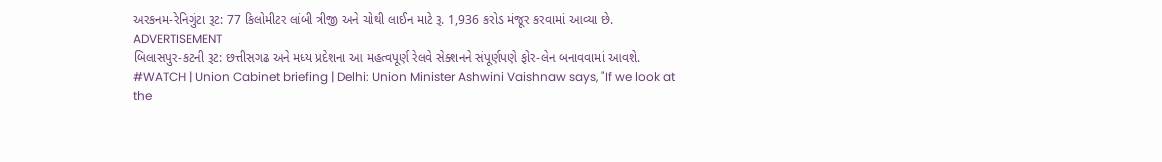અરકનમ-રેનિગુંટા રૂટ: 77 કિલોમીટર લાંબી ત્રીજી અને ચોથી લાઈન માટે રૂ. 1,936 કરોડ મંજૂર કરવામાં આવ્યા છે.
ADVERTISEMENT
બિલાસપુર-કટની રૂટ: છત્તીસગઢ અને મધ્ય પ્રદેશના આ મહત્વપૂર્ણ રેલવે સેક્શનને સંપૂર્ણપણે ફોર-લેન બનાવવામાં આવશે.
#WATCH | Union Cabinet briefing | Delhi: Union Minister Ashwini Vaishnaw says, "If we look at the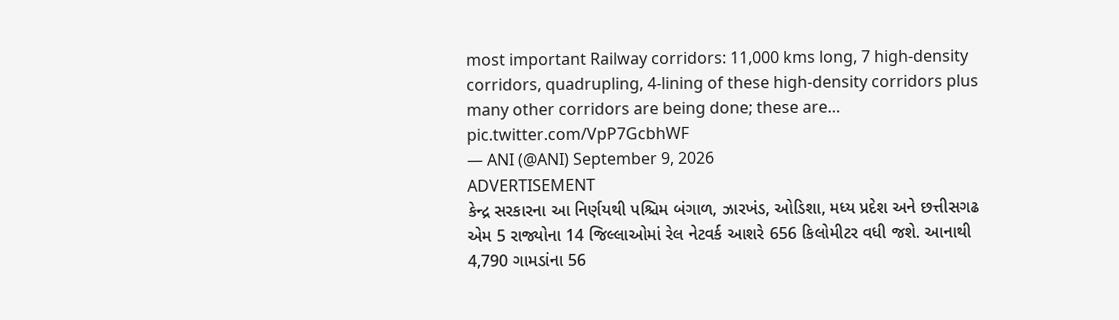most important Railway corridors: 11,000 kms long, 7 high-density corridors, quadrupling, 4-lining of these high-density corridors plus many other corridors are being done; these are… pic.twitter.com/VpP7GcbhWF
— ANI (@ANI) September 9, 2026
ADVERTISEMENT
કેન્દ્ર સરકારના આ નિર્ણયથી પશ્ચિમ બંગાળ, ઝારખંડ, ઓડિશા, મધ્ય પ્રદેશ અને છત્તીસગઢ એમ 5 રાજ્યોના 14 જિલ્લાઓમાં રેલ નેટવર્ક આશરે 656 કિલોમીટર વધી જશે. આનાથી 4,790 ગામડાંના 56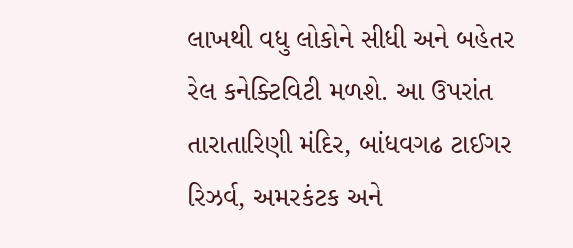લાખથી વધુ લોકોને સીધી અને બહેતર રેલ કનેક્ટિવિટી મળશે. આ ઉપરાંત તારાતારિણી મંદિર, બાંધવગઢ ટાઈગર રિઝર્વ, અમરકંટક અને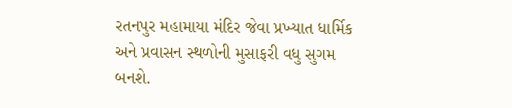રતનપુર મહામાયા મંદિર જેવા પ્રખ્યાત ધાર્મિક અને પ્રવાસન સ્થળોની મુસાફરી વધુ સુગમ બનશે.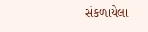સંકળાયેલા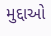મુદ્દાઓ